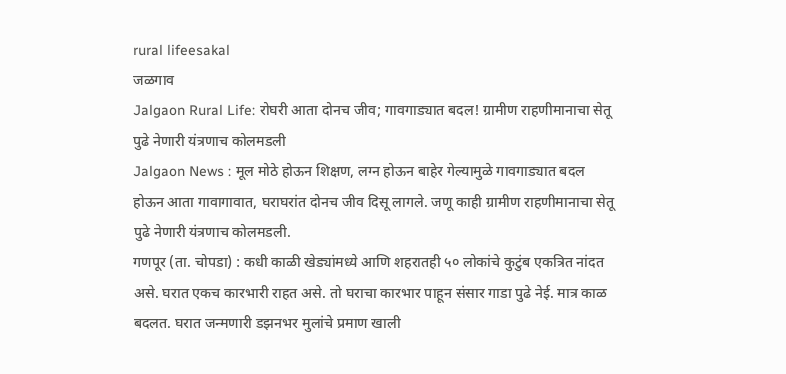rural lifeesakal
जळगाव
Jalgaon Rural Life: रोघरी आता दोनच जीव; गावगाड्यात बदल! ग्रामीण राहणीमानाचा सेतू पुढे नेणारी यंत्रणाच कोलमडली
Jalgaon News : मूल मोठे होऊन शिक्षण, लग्न होऊन बाहेर गेल्यामुळे गावगाड्यात बदल होऊन आता गावागावात, घराघरांत दोनच जीव दिसू लागले. जणू काही ग्रामीण राहणीमानाचा सेतू पुढे नेणारी यंत्रणाच कोलमडली.
गणपूर (ता. चोपडा) : कधी काळी खेड्यांमध्ये आणि शहरातही ५० लोकांचे कुटुंब एकत्रित नांदत असे. घरात एकच कारभारी राहत असे. तो घराचा कारभार पाहून संसार गाडा पुढे नेई. मात्र काळ बदलत. घरात जन्मणारी डझनभर मुलांचे प्रमाण खाली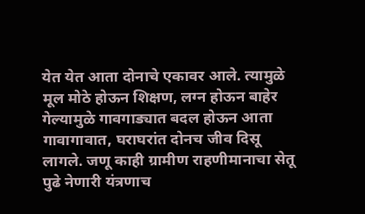येत येत आता दोनाचे एकावर आले. त्यामुळे मूल मोठे होऊन शिक्षण, लग्न होऊन बाहेर गेल्यामुळे गावगाड्यात बदल होऊन आता गावागावात, घराघरांत दोनच जीव दिसू लागले. जणू काही ग्रामीण राहणीमानाचा सेतू पुढे नेणारी यंत्रणाच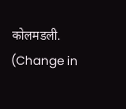कोलमडली. (Change in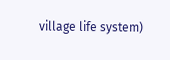village life system)